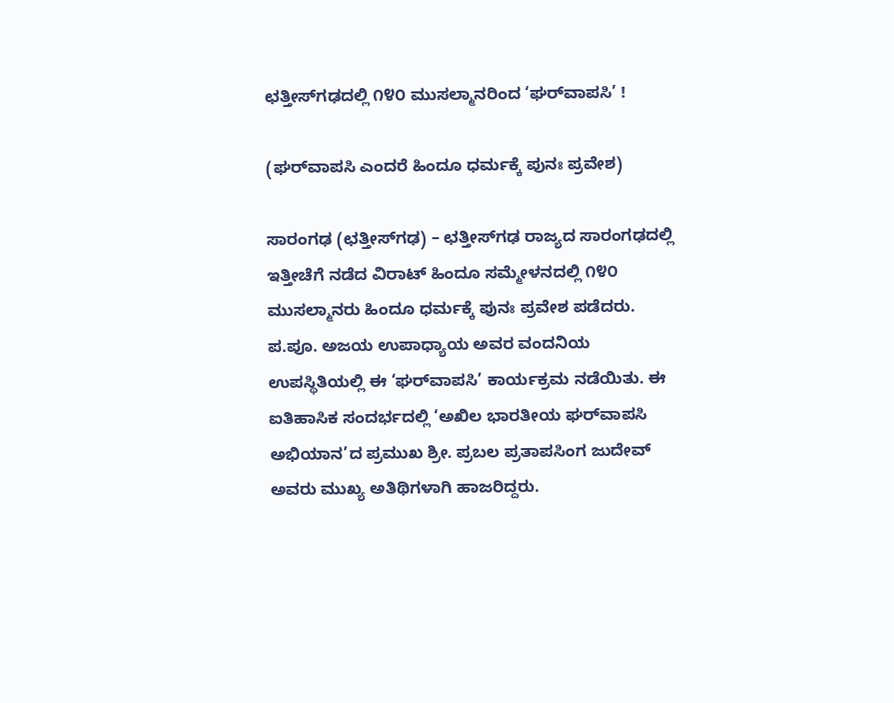ಛತ್ತೀಸ್‌ಗಢದಲ್ಲಿ ೧೪೦ ಮುಸಲ್ಮಾನರಿಂದ ‘ಘರ್‌ವಾಪಸಿ’ !

(ಘರ್‌ವಾಪಸಿ ಎಂದರೆ ಹಿಂದೂ ಧರ್ಮಕ್ಕೆ ಪುನಃ ಪ್ರವೇಶ)

ಸಾರಂಗಢ (ಛತ್ತೀಸ್‌ಗಢ) – ಛತ್ತೀಸ್‌ಗಢ ರಾಜ್ಯದ ಸಾರಂಗಢದಲ್ಲಿ ಇತ್ತೀಚೆಗೆ ನಡೆದ ವಿರಾಟ್ ಹಿಂದೂ ಸಮ್ಮೇಳನದಲ್ಲಿ ೧೪೦ ಮುಸಲ್ಮಾನರು ಹಿಂದೂ ಧರ್ಮಕ್ಕೆ ಪುನಃ ಪ್ರವೇಶ ಪಡೆದರು. ಪ.ಪೂ. ಅಜಯ ಉಪಾಧ್ಯಾಯ ಅವರ ವಂದನಿಯ ಉಪಸ್ಥಿತಿಯಲ್ಲಿ ಈ ‘ಘರ್‌ವಾಪಸಿ’ ಕಾರ್ಯಕ್ರಮ ನಡೆಯಿತು. ಈ ಐತಿಹಾಸಿಕ ಸಂದರ್ಭದಲ್ಲಿ ‘ಅಖಿಲ ಭಾರತೀಯ ಘರ್‌ವಾಪಸಿ ಅಭಿಯಾನ’ದ ಪ್ರಮುಖ ಶ್ರೀ. ಪ್ರಬಲ ಪ್ರತಾಪಸಿಂಗ ಜುದೇವ್ ಅವರು ಮುಖ್ಯ ಅತಿಥಿಗಳಾಗಿ ಹಾಜರಿದ್ದರು.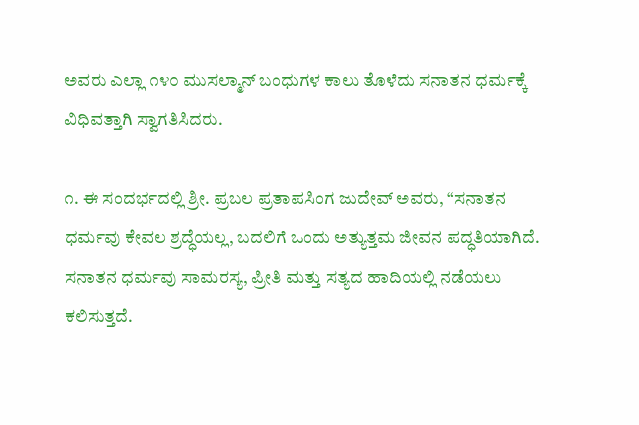ಅವರು ಎಲ್ಲಾ ೧೪೦ ಮುಸಲ್ಮಾನ್ ಬಂಧುಗಳ ಕಾಲು ತೊಳೆದು ಸನಾತನ ಧರ್ಮಕ್ಕೆ ವಿಧಿವತ್ತಾಗಿ ಸ್ವಾಗತಿಸಿದರು.

೧. ಈ ಸಂದರ್ಭದಲ್ಲಿ ಶ್ರೀ. ಪ್ರಬಲ ಪ್ರತಾಪಸಿಂಗ ಜುದೇವ್ ಅವರು, “ಸನಾತನ ಧರ್ಮವು ಕೇವಲ ಶ್ರದ್ಧೆಯಲ್ಲ, ಬದಲಿಗೆ ಒಂದು ಅತ್ಯುತ್ತಮ ಜೀವನ ಪದ್ಧತಿಯಾಗಿದೆ. ಸನಾತನ ಧರ್ಮವು ಸಾಮರಸ್ಯ, ಪ್ರೀತಿ ಮತ್ತು ಸತ್ಯದ ಹಾದಿಯಲ್ಲಿ ನಡೆಯಲು ಕಲಿಸುತ್ತದೆ.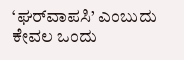‘ಘರ್‌ವಾಪಸಿ’ ಎಂಬುದು ಕೇವಲ ಒಂದು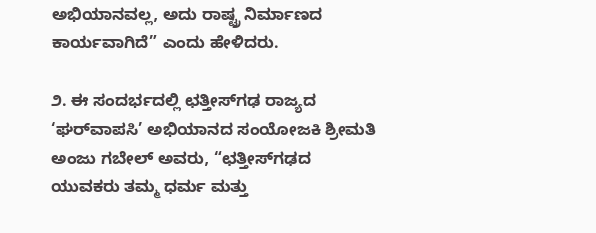ಅಭಿಯಾನವಲ್ಲ, ಅದು ರಾಷ್ಟ್ರ ನಿರ್ಮಾಣದ ಕಾರ್ಯವಾಗಿದೆ” ಎಂದು ಹೇಳಿದರು.

೨. ಈ ಸಂದರ್ಭದಲ್ಲಿ ಛತ್ತೀಸ್‌ಗಢ ರಾಜ್ಯದ ‘ಘರ್‌ವಾಪಸಿ’ ಅಭಿಯಾನದ ಸಂಯೋಜಕಿ ಶ್ರೀಮತಿ ಅಂಜು ಗಬೇಲ್ ಅವರು, “ಛತ್ತೀಸ್‌ಗಢದ ಯುವಕರು ತಮ್ಮ ಧರ್ಮ ಮತ್ತು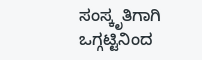ಸಂಸ್ಕೃತಿಗಾಗಿ ಒಗ್ಗಟ್ಟಿನಿಂದ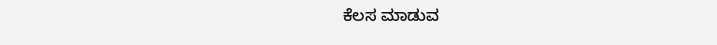ಕೆಲಸ ಮಾಡುವ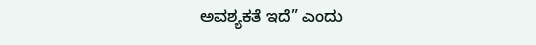ಅವಶ್ಯಕತೆ ಇದೆ” ಎಂದು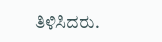ತಿಳಿಸಿದರು.